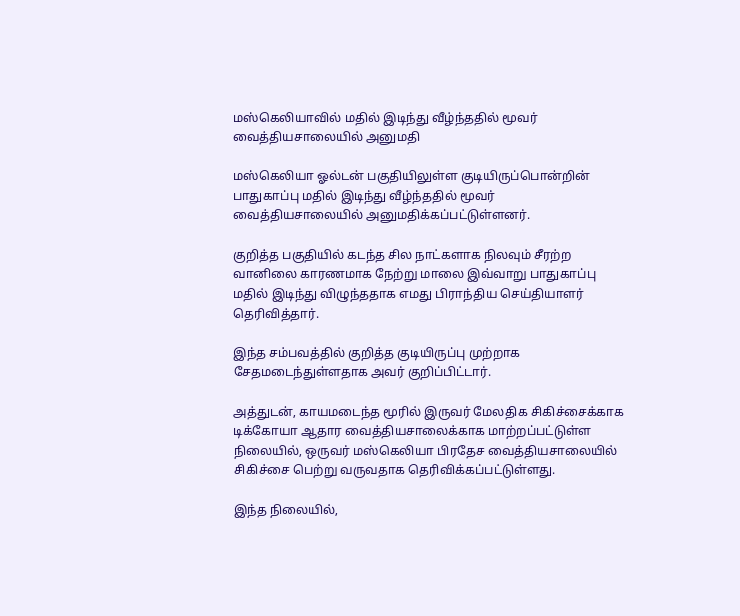மஸ்கெலியாவில் மதில் இடிந்து வீழ்ந்ததில் மூவர் வைத்தியசாலையில் அனுமதி

மஸ்கெலியா ஓல்டன் பகுதியிலுள்ள குடியிருப்பொன்றின் பாதுகாப்பு மதில் இடிந்து வீழ்ந்ததில் மூவர் வைத்தியசாலையில் அனுமதிக்கப்பட்டுள்ளனர்.

குறித்த பகுதியில் கடந்த சில நாட்களாக நிலவும் சீரற்ற வானிலை காரணமாக நேற்று மாலை இவ்வாறு பாதுகாப்பு மதில் இடிந்து விழுந்ததாக எமது பிராந்திய செய்தியாளர் தெரிவித்தார்.

இந்த சம்பவத்தில் குறித்த குடியிருப்பு முற்றாக சேதமடைந்துள்ளதாக அவர் குறிப்பிட்டார்.

அத்துடன், காயமடைந்த மூரில் இருவர் மேலதிக சிகிச்சைக்காக டிக்கோயா ஆதார வைத்தியசாலைக்காக மாற்றப்பட்டுள்ள நிலையில், ஒருவர் மஸ்கெலியா பிரதேச வைத்தியசாலையில் சிகிச்சை பெற்று வருவதாக தெரிவிக்கப்பட்டுள்ளது.

இந்த நிலையில்,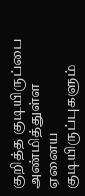குறித்த குடியிருப்பை அண்மித்துள்ள ஏனைய குடியிருப்புகளும்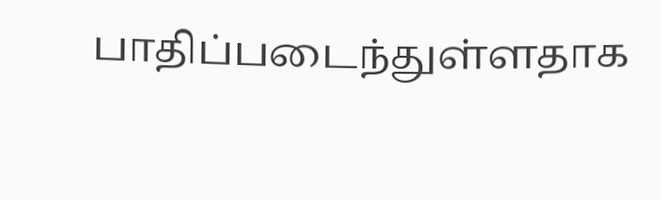பாதிப்படைந்துள்ளதாக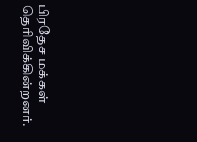பிரதேச மக்கள் தெரிவிக்கின்றனர்.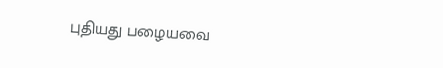புதியது பழையவை